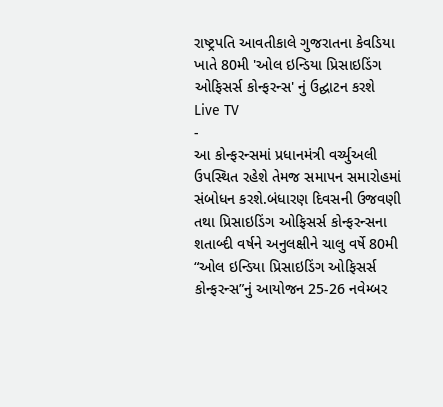રાષ્ટ્રપતિ આવતીકાલે ગુજરાતના કેવડિયા ખાતે 80મી 'ઓલ ઇન્ડિયા પ્રિસાઇડિંગ ઓફિસર્સ કોન્ફરન્સ' નું ઉદ્ઘાટન કરશે
Live TV
-
આ કોન્ફરન્સમાં પ્રધાનમંત્રી વર્ચ્યુઅલી ઉપસ્થિત રહેશે તેમજ સમાપન સમારોહમાં સંબોધન કરશે.બંધારણ દિવસની ઉજવણી તથા પ્રિસાઇડિંગ ઓફિસર્સ કોન્ફરન્સના શતાબ્દી વર્ષને અનુલક્ષીને ચાલુ વર્ષે 80મી “ઓલ ઇન્ડિયા પ્રિસાઇડિંગ ઓફિસર્સ કોન્ફરન્સ”નું આયોજન 25-26 નવેમ્બર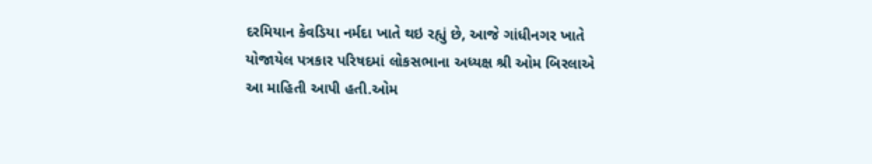દરમિયાન કેવડિયા નર્મદા ખાતે થઇ રહ્યું છે, આજે ગાંધીનગર ખાતે યોજાયેલ પત્રકાર પરિષદમાં લોકસભાના અધ્યક્ષ શ્રી ઓમ બિરલાએ આ માહિતી આપી હતી.ઓમ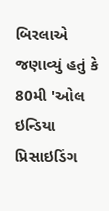બિરલાએ જણાવ્યું હતું કે 80મી 'ઓલ ઇન્ડિયા પ્રિસાઇડિંગ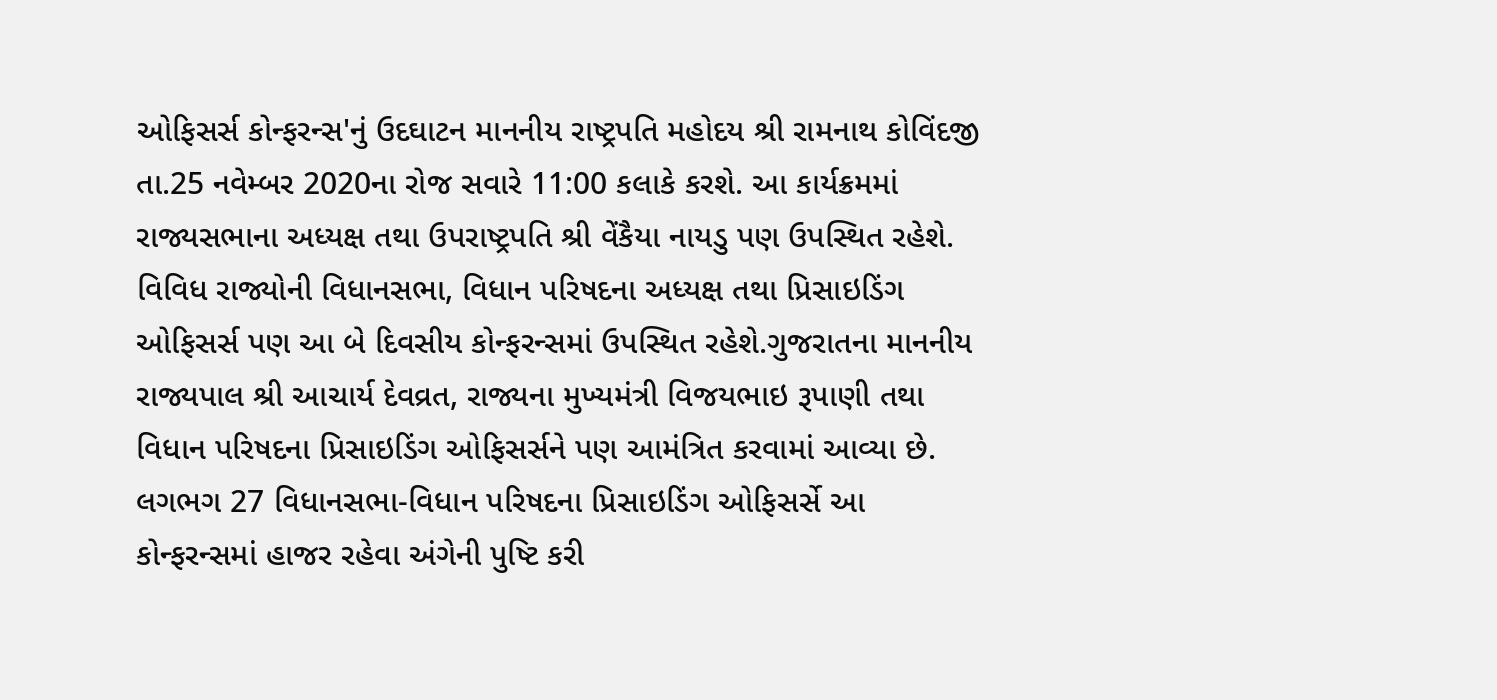ઓફિસર્સ કોન્ફરન્સ'નું ઉદઘાટન માનનીય રાષ્ટ્રપતિ મહોદય શ્રી રામનાથ કોવિંદજી તા.25 નવેમ્બર 2020ના રોજ સવારે 11:00 કલાકે કરશે. આ કાર્યક્રમમાં રાજ્યસભાના અધ્યક્ષ તથા ઉપરાષ્ટ્રપતિ શ્રી વેંકૈયા નાયડુ પણ ઉપસ્થિત રહેશે. વિવિધ રાજ્યોની વિધાનસભા, વિધાન પરિષદના અધ્યક્ષ તથા પ્રિસાઇડિંગ ઓફિસર્સ પણ આ બે દિવસીય કોન્ફરન્સમાં ઉપસ્થિત રહેશે.ગુજરાતના માનનીય રાજ્યપાલ શ્રી આચાર્ય દેવવ્રત, રાજ્યના મુખ્યમંત્રી વિજયભાઇ રૂપાણી તથા વિધાન પરિષદના પ્રિસાઇડિંગ ઓફિસર્સને પણ આમંત્રિત કરવામાં આવ્યા છે. લગભગ 27 વિધાનસભા-વિધાન પરિષદના પ્રિસાઇડિંગ ઓફિસર્સે આ કોન્ફરન્સમાં હાજર રહેવા અંગેની પુષ્ટિ કરી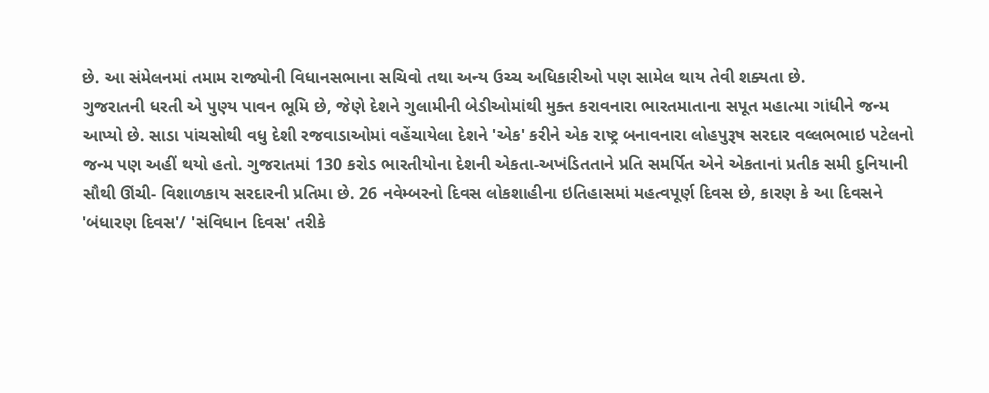છે. આ સંમેલનમાં તમામ રાજ્યોની વિધાનસભાના સચિવો તથા અન્ય ઉચ્ચ અધિકારીઓ પણ સામેલ થાય તેવી શક્યતા છે.
ગુજરાતની ધરતી એ પુણ્ય પાવન ભૂમિ છે, જેણે દેશને ગુલામીની બેડીઓમાંથી મુક્ત કરાવનારા ભારતમાતાના સપૂત મહાત્મા ગાંધીને જન્મ આપ્યો છે. સાડા પાંચસોથી વધુ દેશી રજવાડાઓમાં વહેંચાયેલા દેશને 'એક' કરીને એક રાષ્ટ્ર બનાવનારા લોહપુરૂષ સરદાર વલ્લભભાઇ પટેલનો જન્મ પણ અહીં થયો હતો. ગુજરાતમાં 130 કરોડ ભારતીયોના દેશની એકતા-અખંડિતતાને પ્રતિ સમર્પિત એને એકતાનાં પ્રતીક સમી દુનિયાની સૌથી ઊંચી- વિશાળકાય સરદારની પ્રતિમા છે. 26 નવેમ્બરનો દિવસ લોકશાહીના ઇતિહાસમાં મહત્વપૂર્ણ દિવસ છે, કારણ કે આ દિવસને 'બંધારણ દિવસ'/ 'સંવિધાન દિવસ' તરીકે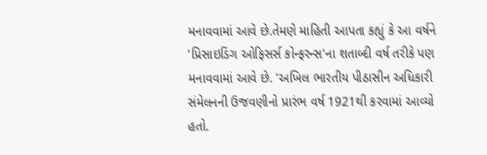મનાવવામાં આવે છે.તેમણે માહિતી આપતા કહ્યું કે આ વર્ષને 'પ્રિસાઇડિંગ ઓફિસર્સ કોન્ફરન્સ'ના શતાબ્દી વર્ષ તરીકે પણ મનાવવામાં આવે છે. 'અખિલ ભારતીય પીઠાસીન અધિકારી સંમેલનની ઉજવણીનો પ્રારંભ વર્ષ 1921થી કરવામાં આવ્યો હતો.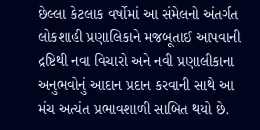છેલ્લા કેટલાક વર્ષોમાં આ સંમેલનો અંતર્ગત લોકશાહી પ્રણાલિકાને મજબૂતાઈ આપવાની દ્રષ્ટિથી નવા વિચારો અને નવી પ્રણાલીકાના અનુભવોનું આદાન પ્રદાન કરવાની સાથે આ મંચ અત્યંત પ્રભાવશાળી સાબિત થયો છે.